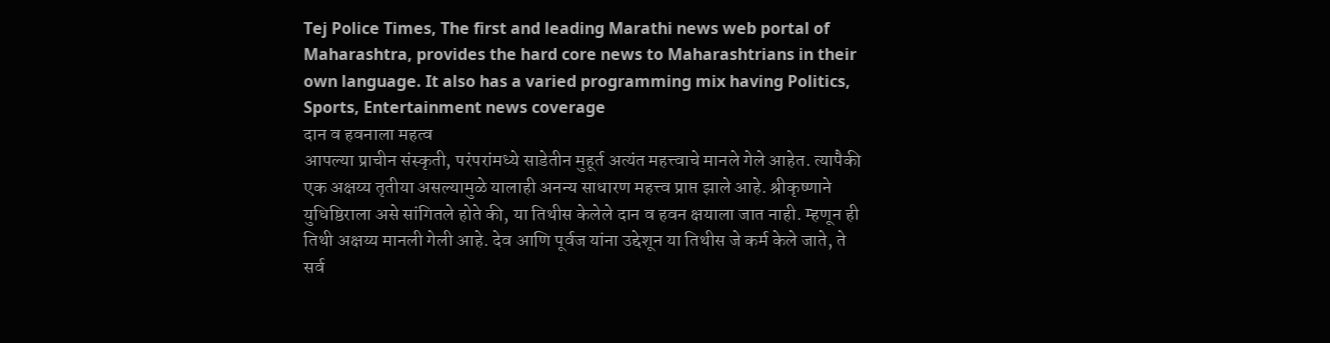Tej Police Times, The first and leading Marathi news web portal of Maharashtra, provides the hard core news to Maharashtrians in their own language. It also has a varied programming mix having Politics, Sports, Entertainment news coverage
दान व हवनाला महत्व
आपल्या प्राचीन संस्कृती, परंपरांमध्ये साडेतीन मुहूर्त अत्यंत महत्त्वाचे मानले गेले आहेत. त्यापैकी एक अक्षय्य तृतीया असल्यामुळे यालाही अनन्य साधारण महत्त्व प्राप्त झाले आहे. श्रीकृष्णाने युधिष्ठिराला असे सांगितले होते की, या तिथीस केलेले दान व हवन क्षयाला जात नाही. म्हणून ही तिथी अक्षय्य मानली गेली आहे. देव आणि पूर्वज यांना उद्देशून या तिथीस जे कर्म केले जाते, ते सर्व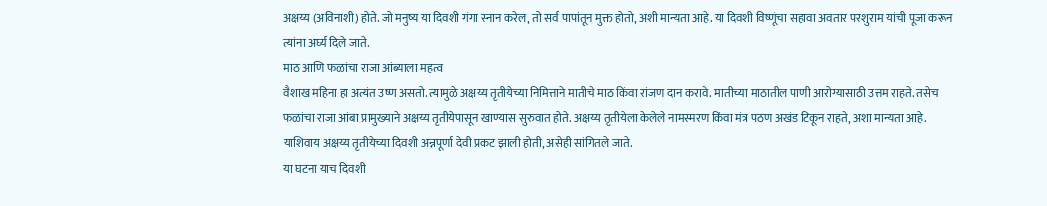अक्षय्य (अविनाशी) होते. जो मनुष्य या दिवशी गंगा स्नान करेल, तो सर्व पापांतून मुक्त होतो, अशी मान्यता आहे. या दिवशी विष्णूंचा सहावा अवतार परशुराम यांची पूजा करून त्यांना अर्घ्य दिले जाते.
माठ आणि फळांचा राजा आंब्याला महत्व
वैशाख महिना हा अत्यंत उष्ण असतो. त्यामुळे अक्षय्य तृतीयेच्या निमित्ताने मातीचे माठ किंवा रांजण दान करावे. मातीच्या माठातील पाणी आरोग्यासाठी उत्तम राहते. तसेच फळांचा राजा आंबा प्रामुख्याने अक्षय्य तृतीयेपासून खाण्यास सुरुवात होते. अक्षय्य तृतीयेला केलेले नामस्मरण किंवा मंत्र पठण अखंड टिकून राहते, अशा मान्यता आहे. याशिवाय अक्षय्य तृतीयेच्या दिवशी अन्नपूर्णा देवी प्रकट झाली होती, असेही सांगितले जाते.
या घटना याच दिवशी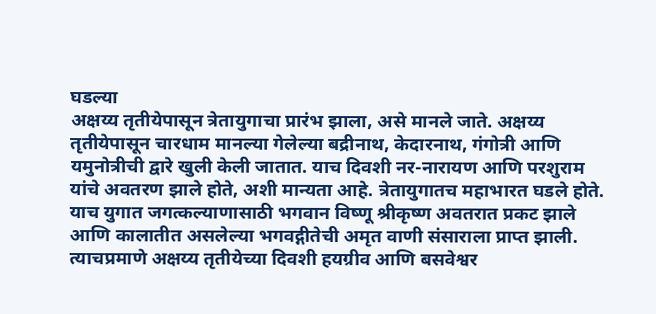घडल्या
अक्षय्य तृतीयेपासून त्रेतायुगाचा प्रारंभ झाला, असे मानले जाते. अक्षय्य तृतीयेपासून चारधाम मानल्या गेलेल्या बद्रीनाथ, केदारनाथ, गंगोत्री आणि यमुनोत्रीची द्वारे खुली केली जातात. याच दिवशी नर-नारायण आणि परशुराम यांचे अवतरण झाले होते, अशी मान्यता आहे. त्रेतायुगातच महाभारत घडले होते. याच युगात जगत्कल्याणासाठी भगवान विष्णू श्रीकृष्ण अवतरात प्रकट झाले आणि कालातीत असलेल्या भगवद्गीतेची अमृत वाणी संसाराला प्राप्त झाली. त्याचप्रमाणे अक्षय्य तृतीयेच्या दिवशी हयग्रीव आणि बसवेश्वर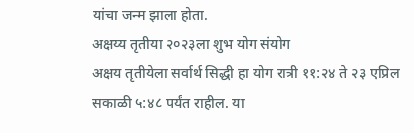यांचा जन्म झाला होता.
अक्षय्य तृतीया २०२३ला शुभ योग संयोग
अक्षय तृतीयेला सर्वार्थ सिद्धी हा योग रात्री ११:२४ ते २३ एप्रिल सकाळी ५:४८ पर्यंत राहील. या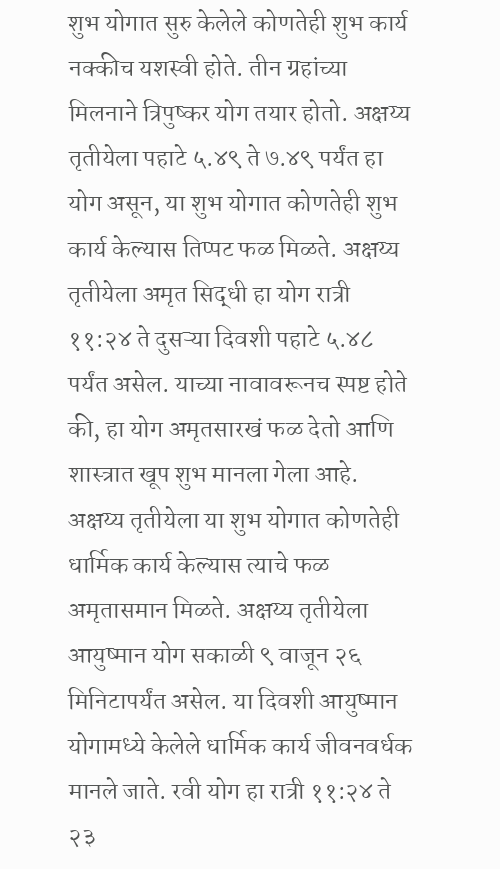शुभ योगात सुरु केलेले कोणतेही शुभ कार्य नक्कीच यशस्वी होते. तीन ग्रहांच्या मिलनाने त्रिपुष्कर योग तयार होतो. अक्षय्य तृतीयेला पहाटे ५.४९ ते ७.४९ पर्यंत हा योग असून, या शुभ योगात कोणतेही शुभ कार्य केल्यास तिप्पट फळ मिळते. अक्षय्य तृतीयेला अमृत सिद्धी हा योग रात्री ११:२४ ते दुसऱ्या दिवशी पहाटे ५.४८ पर्यंत असेल. याच्या नावावरूनच स्पष्ट होते की, हा योग अमृतसारखं फळ देतो आणि शास्त्रात खूप शुभ मानला गेला आहे. अक्षय्य तृतीयेला या शुभ योगात कोणतेही धार्मिक कार्य केल्यास त्याचे फळ अमृतासमान मिळते. अक्षय्य तृतीयेला आयुष्मान योग सकाळी ९ वाजून २६ मिनिटापर्यंत असेल. या दिवशी आयुष्मान योगामध्ये केलेले धार्मिक कार्य जीवनवर्धक मानले जाते. रवी योग हा रात्री ११:२४ ते २३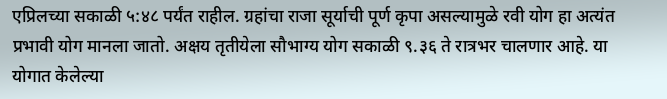एप्रिलच्या सकाळी ५:४८ पर्यंत राहील. ग्रहांचा राजा सूर्याची पूर्ण कृपा असल्यामुळे रवी योग हा अत्यंत प्रभावी योग मानला जातो. अक्षय तृतीयेला सौभाग्य योग सकाळी ९.३६ ते रात्रभर चालणार आहे. या योगात केलेल्या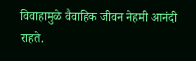विवाहामुळे वैवाहिक जीवन नेहमी आनंदी राहते.